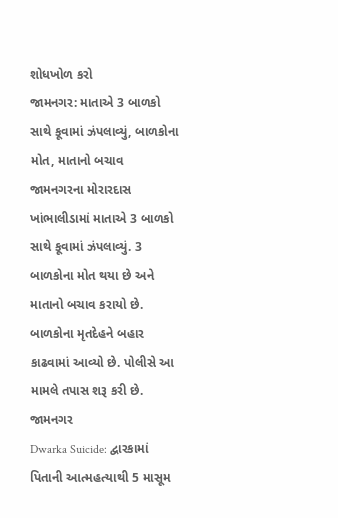શોધખોળ કરો
જામનગર: માતાએ 3 બાળકો સાથે કૂવામાં ઝંપલાવ્યું, બાળકોના મોત, માતાનો બચાવ
જામનગરના મોરારદાસ ખાંભાલીડામાં માતાએ 3 બાળકો સાથે કૂવામાં ઝંપલાવ્યું. 3 બાળકોના મોત થયા છે અને માતાનો બચાવ કરાયો છે. બાળકોના મૃતદેહને બહાર કાઢવામાં આવ્યો છે. પોલીસે આ મામલે તપાસ શરૂ કરી છે.
જામનગર
Dwarka Suicide: દ્વારકામાં પિતાની આત્મહત્યાથી 5 માસૂમ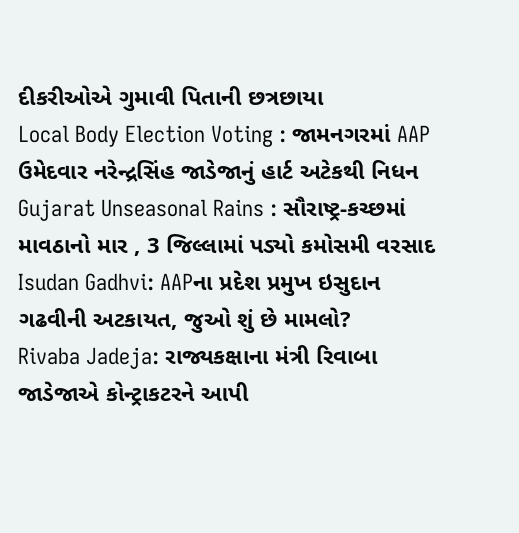દીકરીઓએ ગુમાવી પિતાની છત્રછાયા
Local Body Election Voting : જામનગરમાં AAP ઉમેદવાર નરેન્દ્રસિંહ જાડેજાનું હાર્ટ અટેકથી નિધન
Gujarat Unseasonal Rains : સૌરાષ્ટ્ર-કચ્છમાં માવઠાનો માર , 3 જિલ્લામાં પડ્યો કમોસમી વરસાદ
Isudan Gadhvi: AAPના પ્રદેશ પ્રમુખ ઇસુદાન ગઢવીની અટકાયત, જુઓ શું છે મામલો?
Rivaba Jadeja: રાજ્યકક્ષાના મંત્રી રિવાબા જાડેજાએ કોન્ટ્રાકટરને આપી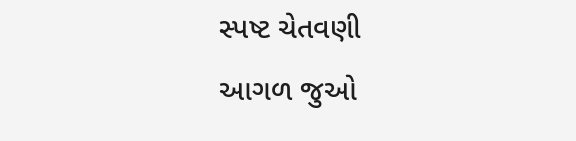સ્પષ્ટ ચેતવણી
આગળ જુઓ